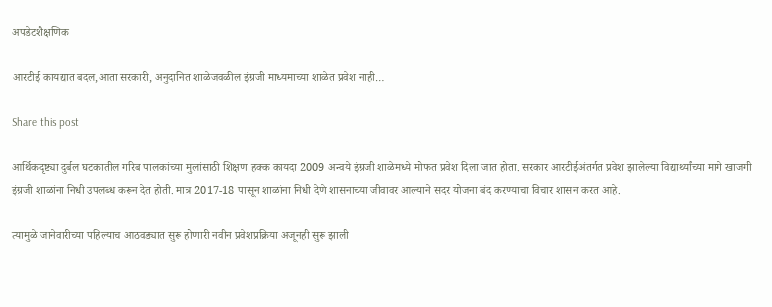अपडेटशैक्षणिक

आरटीई कायद्यात बदल,आता सरकारी, अनुदानित शाळेजवळील इंग्रजी माध्यमाच्या शाळेत प्रवेश नाही…

Share this post

आर्थिकदृष्ट्या दुर्बल घटकातील गरिब पालकांच्या मुलांसाठी शिक्षण हक्क कायदा 2009 अन्वये इंग्रजी शाळेमध्ये मोफत प्रवेश दिला जात होता. सरकार आरटीईअंतर्गत प्रवेश झालेल्या विद्यार्थ्यांच्या मागे खाजगी इंग्रजी शाळांना निधी उपलब्ध करून देत होती. मात्र 2017-18 पासून शाळांना निधी देणे शासनाच्या जीवावर आल्याने सदर योजना बंद करण्याचा विचार शासन करत आहे.

त्यामुळे जानेवारीच्या पहिल्याच आठवड्यात सुरू होणारी नवीन प्रवेशप्रक्रिया अजूनही सुरू झाली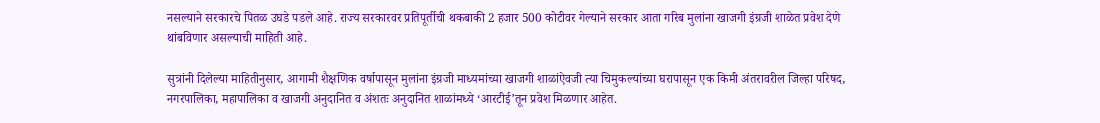नसल्याने सरकारचे पितळ उघडे पडले आहे. राज्य सरकारवर प्रतिपूर्तीची थकबाकी 2 हजार 500 कोटीवर गेल्याने सरकार आता गरिब मुलांना खाजगी इंग्रजी शाळेत प्रवेश देणे थांबविणार असल्याची माहिती आहे.

सुत्रांनी दिलेल्या माहितीनुसार, आगामी शैक्षणिक वर्षापासून मुलांना इंग्रजी माध्यमांच्या खाजगी शाळांऐवजी त्या चिमुकल्यांच्या घरापासून एक किमी अंतरावरील जिल्हा परिषद, नगरपालिका, महापालिका व खाजगी अनुदानित व अंशतः अनुदानित शाळांमध्ये ‘आरटीई’तून प्रवेश मिळणार आहेत.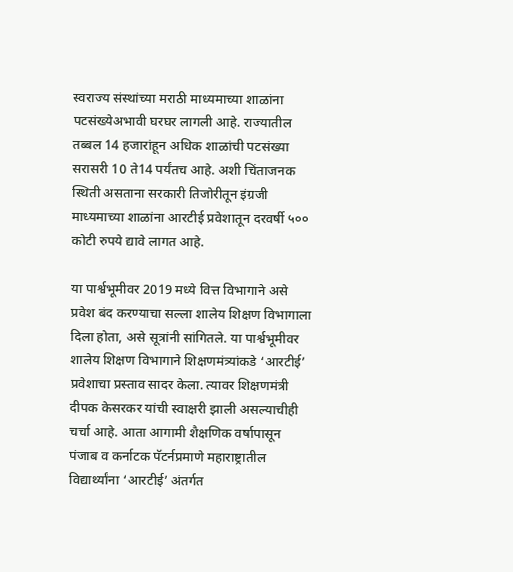स्वराज्य संस्थांच्या मराठी माध्यमाच्या शाळांना पटसंख्येअभावी घरघर लागली आहे. राज्यातील तब्बल 14 हजारांहून अधिक शाळांची पटसंख्या सरासरी 10 ते14 पर्यंतच आहे. अशी चिंताजनक स्थिती असताना सरकारी तिजोरीतून इंग्रजी माध्यमाच्या शाळांना आरटीई प्रवेशातून दरवर्षी ५०० कोटी रुपये द्यावे लागत आहे.

या पार्श्वभूमीवर 2019 मध्ये वित्त विभागाने असे प्रवेश बंद करण्याचा सल्ला शालेय शिक्षण विभागाला दिला होता, असे सूत्रांनी सांगितले. या पार्श्वभूमीवर शालेय शिक्षण विभागाने शिक्षणमंत्र्यांकडे ‘आरटीई’ प्रवेशाचा प्रस्ताव सादर केला. त्यावर शिक्षणमंत्री दीपक केसरकर यांची स्वाक्षरी झाली असल्याचीही चर्चा आहे. आता आगामी शैक्षणिक वर्षापासून पंजाब व कर्नाटक पॅटर्नप्रमाणे महाराष्ट्रातील विद्यार्थ्यांना ‘आरटीई’ अंतर्गत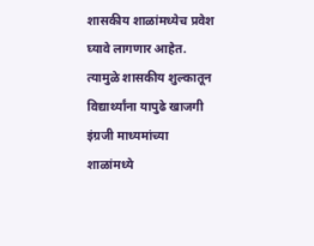शासकीय शाळांमध्येच प्रवेश घ्यावे लागणार आहेत. त्यामुळे शासकीय शुल्कातून विद्यार्थ्यांना यापुढे खाजगी इंग्रजी माध्यमांच्या शाळांमध्ये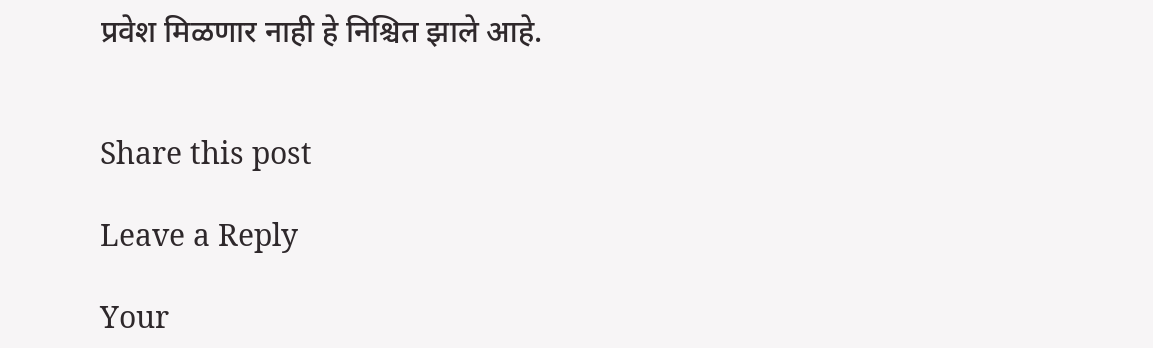प्रवेश मिळणार नाही हे निश्चित झाले आहे.


Share this post

Leave a Reply

Your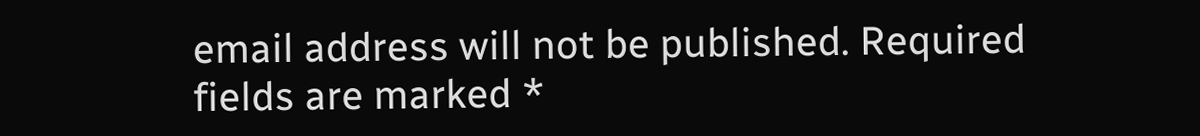email address will not be published. Required fields are marked *